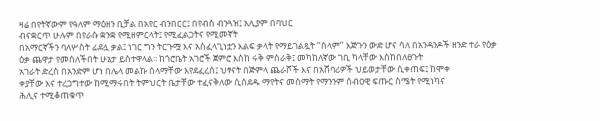ዛሬ በየትኛውም የዓለም ማዕዘን ቢቻል በአየር ብንበርር፤ በየብስ ብንጓዝ፤ አሊያም በባህር
ብናቋርጥ ሁሉም በየራሱ ቋንቋ የሚዘምርላት፤ የሚፈልጋትና የሚመኛት
በአማርኛችን ባለሦስት ፊደሏ ቃል፤ ነገር ግን ትርጉሟ እና አስፈላጊነቷን እልፍ ቃላት የማይገልጿት ‘’ሰላም’’ እጅጉን ውድ ሆና ሳለ በአንዳንዶች ዘንድ ተራ የዕቃ
ዕቃ ጨዋታ የመሰለችበት ሁኔታ ይስተዋላል፡፡ ከጎሮቤት አገሮች ጀምሮ እስከ ሩቅ ምስራቅ፤ መካከለኛው ገቢ ካላቸው እስከበለፀጉት
አገራት ድረስ በአንድም ሆነ በሌላ መልኩ ሰላማቸው እየደፈረሰ፤ ህፃናት በጅምላ ጨራሾች እና በአሸባሪዎች ህይወታቸው ሲቀጠፍ፤ ከሞቀ
ቀያቸው እና ተረጋግተው ከሚማሩበት ትምህርት ቤታቸው ተፈናቅለው ሲሰደዱ ማየትና መስማት የማንንም ሰብዐዊ ፍጡር ስሜት የሚነካና
ሕሊና ተሚቆጠቁጥ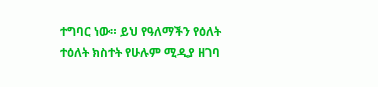ተግባር ነው። ይህ የዓለማችን የዕለት ተዕለት ክስተት የሁሉም ሚዲያ ዘገባ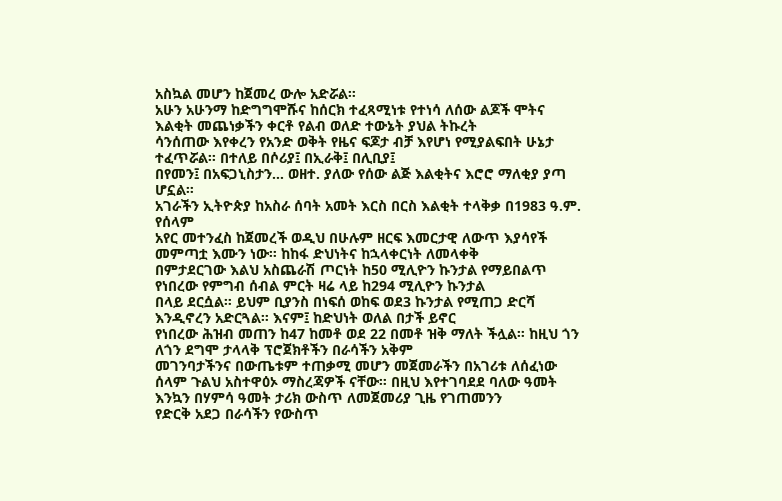አስኳል መሆን ከጀመረ ውሎ አድሯል።
አሁን አሁንማ ከድግግሞሹና ከሰርክ ተፈጻሚነቱ የተነሳ ለሰው ልጆች ሞትና እልቂት መጨነቃችን ቀርቶ የልብ ወለድ ተውኔት ያህል ትኩረት
ሳንሰጠው እየቀረን የአንድ ወቅት የዜና ፍጆታ ብቻ እየሆነ የሚያልፍበት ሁኔታ ተፈጥሯል፡፡ በተለይ በሶሪያ፤ በኢራቅ፤ በሊቢያ፤
በየመን፤ በአፍጋኒስታን… ወዘተ. ያለው የሰው ልጅ እልቂትና እሮሮ ማለቂያ ያጣ ሆኗል።
አገራችን ኢትዮጵያ ከአስራ ሰባት አመት እርስ በርስ እልቂት ተላቅቃ በ1983 ዓ.ም. የሰላም
አየር መተንፈስ ከጀመረች ወዲህ በሁሉም ዘርፍ እመርታዊ ለውጥ እያሳየች መምጣቷ እሙን ነው። ከከፋ ድህነትና ከኋላቀርነት ለመላቀቅ
በምታደርገው እልህ አስጨራሽ ጦርነት ከ50 ሚሊዮን ኩንታል የማይበልጥ የነበረው የምግብ ሰብል ምርት ዛሬ ላይ ከ294 ሚሊዮን ኩንታል
በላይ ደርሷል። ይህም ቢያንስ በነፍሰ ወከፍ ወደ3 ኩንታል የሚጠጋ ድርሻ እንዲኖረን አድርጓል። እናም፤ ከድህነት ወለል በታች ይኖር
የነበረው ሕዝብ መጠን ከ47 ከመቶ ወደ 22 በመቶ ዝቅ ማለት ችሏል። ከዚህ ጎን ለጎን ደግሞ ታላላቅ ፕሮጀክቶችን በራሳችን አቅም
መገንባታችንና በውጤቱም ተጠቃሚ መሆን መጀመራችን በአገሪቱ ለሰፈነው ሰላም ጉልህ አስተዋዕኦ ማስረጃዎች ናቸው። በዚህ እየተገባደደ ባለው ዓመት እንኳን በሃምሳ ዓመት ታሪክ ውስጥ ለመጀመሪያ ጊዜ የገጠመንን
የድርቅ አደጋ በራሳችን የውስጥ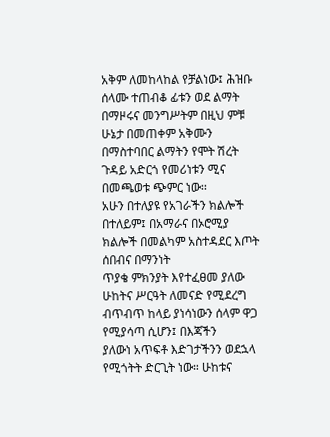አቅም ለመከላከል የቻልነው፤ ሕዝቡ ሰላሙ ተጠብቆ ፊቱን ወደ ልማት በማዞሩና መንግሥትም በዚህ ምቹ
ሁኔታ በመጠቀም አቅሙን በማስተባበር ልማትን የሞት ሽረት ጉዳይ አድርጎ የመሪነቱን ሚና በመጫወቱ ጭምር ነው፡፡
አሁን በተለያዩ የአገራችን ክልሎች በተለይም፤ በአማራና በኦሮሚያ ክልሎች በመልካም አስተዳደር እጦት ሰበብና በማንነት
ጥያቄ ምክንያት እየተፈፀመ ያለው ሁከትና ሥርዓት ለመናድ የሚደረግ ብጥብጥ ከላይ ያነሳነውን ሰላም ዋጋ የሚያሳጣ ሲሆን፤ በእጃችን
ያለውነ አጥፍቶ እድገታችንን ወደኋላ የሚጎትት ድርጊት ነው። ሁከቱና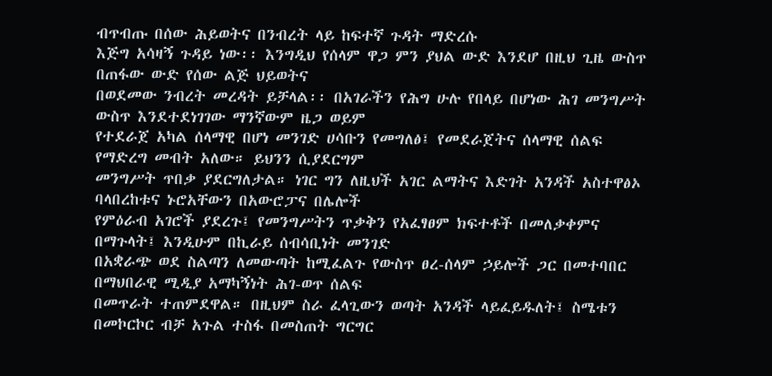ብጥብጡ በሰው ሕይወትና በንብረት ላይ ከፍተኛ ጉዳት ማድረሱ
እጅግ አሳዛኝ ጉዳይ ነው፡፡ እንግዲህ የሰላም ዋጋ ምን ያህል ውድ እንደሆ በዚህ ጊዜ ውስጥ በጠፋው ውድ የሰው ልጅ ህይወትና
በወደመው ንብረት መረዳት ይቻላል፡፡ በአገራችን የሕግ ሁሉ የበላይ በሆነው ሕገ መንግሥት ውስጥ እንደተደነገገው ማንኛውም ዜጋ ወይም
የተደራጀ አካል ሰላማዊ በሆነ መንገድ ሀሳቡን የመግለፅ፤ የመደራጀትና ሰላማዊ ሰልፍ የማድረግ መብት አለው። ይህንን ሲያደርግም
መንግሥት ጥበቃ ያደርግለታል። ነገር ግን ለዚህች አገር ልማትና እድገት አንዳች አስተዋፅኦ ባላበረከቱና ኑሮአቸውን በአውሮፓና በሌሎች
የምዕራብ አገሮች ያደረጉ፤ የመንግሥትን ጥቃቅን የአፈፃፀም ክፍተቶች በመለቃቀምና በማጉላት፤ እንዲሁም በኪራይ ሰብሳቢነት መንገድ
በአቋራጭ ወደ ስልጣን ለመውጣት ከሚፈልጉ የውስጥ ፀረ-ሰላም ኃይሎች ጋር በመተባበር በማህበራዊ ሚዲያ አማካኝነት ሕገ-ወጥ ሰልፍ
በመጥራት ተጠምደዋል። በዚህም ስራ ፈላጊውን ወጣት አንዳች ላይፈይዱለት፤ ስሜቱን በመኮርኮር ብቻ አጉል ተስፋ በመስጠት ግርግር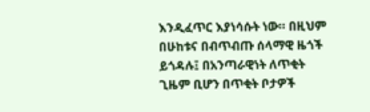እንዲፈጥር እያነሳሱት ነው። በዚህም በሁከቱና በብጥብጡ ሰላማዊ ዜጎች ይጎዳሉ፤ በአንጣራዊነት ለጥቂት ጊዜም ቢሆን በጥቂት ቦታዎች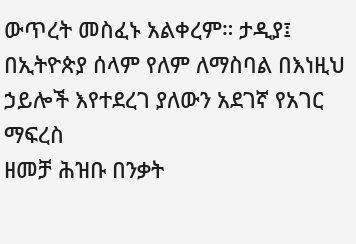ውጥረት መስፈኑ አልቀረም። ታዲያ፤ በኢትዮጵያ ሰላም የለም ለማስባል በእነዚህ ኃይሎች እየተደረገ ያለውን አደገኛ የአገር ማፍረስ
ዘመቻ ሕዝቡ በንቃት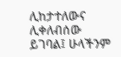ሊከታተለውና ሊቀለብሰው ይገባል፤ ሁላችንም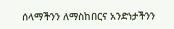ሰላማችንን ለማስከበርና አንድነታችንን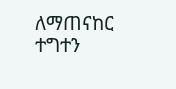ለማጠናከር ተግተን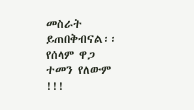መስራት
ይጠበቅብናል፡፡
የሰላም ዋጋ ተመን የለውም !!!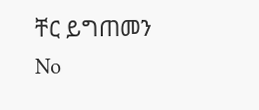ቸር ይግጠመን
No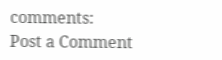comments:
Post a Comment